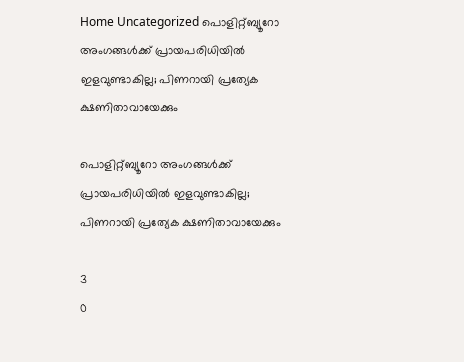Home Uncategorized പൊളിറ്റ്ബ്യൂറോ അംഗങ്ങള്‍ക്ക് പ്രായപരിധിയില്‍ ഇളവുണ്ടാകില്ല; പിണറായി പ്രത്യേക ക്ഷണിതാവായേക്കും

പൊളിറ്റ്ബ്യൂറോ അംഗങ്ങള്‍ക്ക് പ്രായപരിധിയില്‍ ഇളവുണ്ടാകില്ല; പിണറായി പ്രത്യേക ക്ഷണിതാവായേക്കും

3
0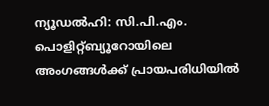ന്യൂഡല്‍ഹി: സി.പി.എം. പൊളിറ്റ്ബ്യൂറോയിലെ അംഗങ്ങള്‍ക്ക് പ്രായപരിധിയില്‍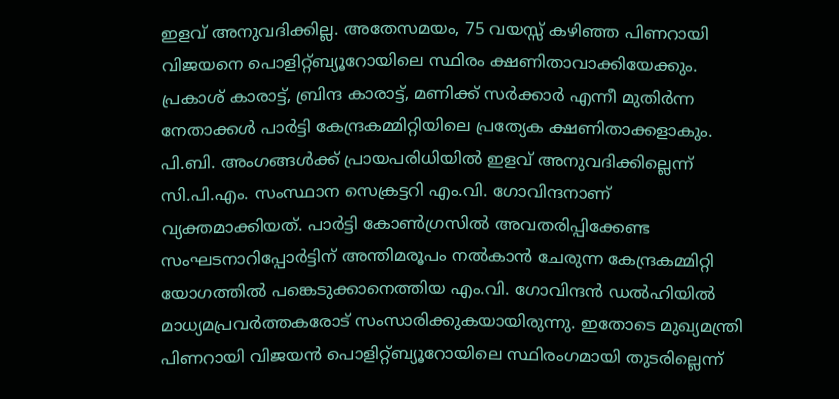ഇളവ് അനുവദിക്കില്ല. അതേസമയം, 75 വയസ്സ് കഴിഞ്ഞ പിണറായി വിജയനെ പൊളിറ്റ്ബ്യൂറോയിലെ സ്ഥിരം ക്ഷണിതാവാക്കിയേക്കും. പ്രകാശ് കാരാട്ട്, ബ്രിന്ദ കാരാട്ട്, മണിക്ക് സര്‍ക്കാര്‍ എന്നീ മുതിര്‍ന്ന നേതാക്കള്‍ പാര്‍ട്ടി കേന്ദ്രകമ്മിറ്റിയിലെ പ്രത്യേക ക്ഷണിതാക്കളാകും.
പി.ബി. അംഗങ്ങള്‍ക്ക് പ്രായപരിധിയില്‍ ഇളവ് അനുവദിക്കില്ലെന്ന് സി.പി.എം. സംസ്ഥാന സെക്രട്ടറി എം.വി. ഗോവിന്ദനാണ് വ്യക്തമാക്കിയത്. പാര്‍ട്ടി കോണ്‍ഗ്രസില്‍ അവതരിപ്പിക്കേണ്ട സംഘടനാറിപ്പോര്‍ട്ടിന് അന്തിമരൂപം നല്‍കാന്‍ ചേരുന്ന കേന്ദ്രകമ്മിറ്റി യോഗത്തില്‍ പങ്കെടുക്കാനെത്തിയ എം.വി. ഗോവിന്ദന്‍ ഡല്‍ഹിയില്‍ മാധ്യമപ്രവര്‍ത്തകരോട് സംസാരിക്കുകയായിരുന്നു. ഇതോടെ മുഖ്യമന്ത്രി പിണറായി വിജയന്‍ പൊളിറ്റ്ബ്യൂറോയിലെ സ്ഥിരംഗമായി തുടരില്ലെന്ന്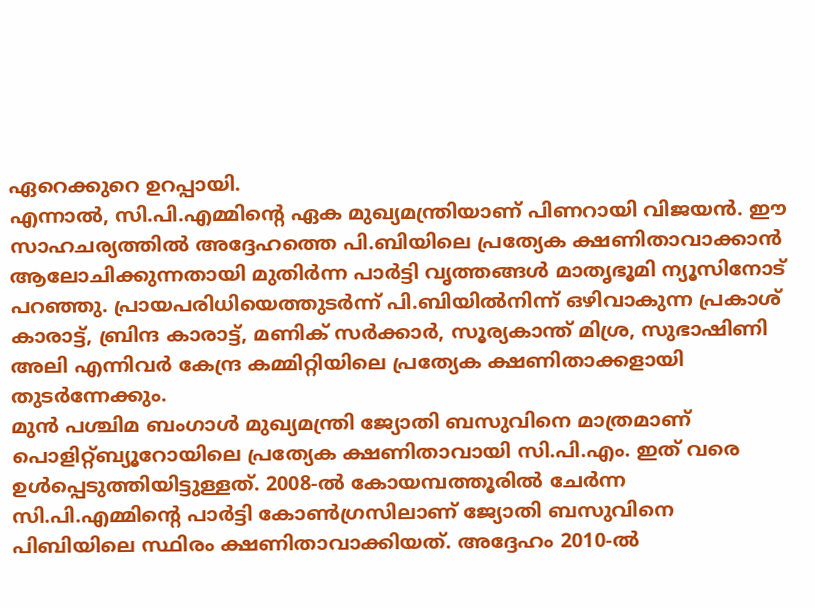ഏറെക്കുറെ ഉറപ്പായി.
എന്നാല്‍, സി.പി.എമ്മിന്റെ ഏക മുഖ്യമന്ത്രിയാണ് പിണറായി വിജയന്‍. ഈ സാഹചര്യത്തില്‍ അദ്ദേഹത്തെ പി.ബിയിലെ പ്രത്യേക ക്ഷണിതാവാക്കാന്‍ ആലോചിക്കുന്നതായി മുതിര്‍ന്ന പാര്‍ട്ടി വൃത്തങ്ങള്‍ മാതൃഭൂമി ന്യൂസിനോട് പറഞ്ഞു. പ്രായപരിധിയെത്തുടര്‍ന്ന് പി.ബിയില്‍നിന്ന് ഒഴിവാകുന്ന പ്രകാശ് കാരാട്ട്, ബ്രിന്ദ കാരാട്ട്, മണിക് സര്‍ക്കാര്‍, സൂര്യകാന്ത് മിശ്ര, സുഭാഷിണി അലി എന്നിവര്‍ കേന്ദ്ര കമ്മിറ്റിയിലെ പ്രത്യേക ക്ഷണിതാക്കളായി തുടര്‍ന്നേക്കും.
മുന്‍ പശ്ചിമ ബംഗാള്‍ മുഖ്യമന്ത്രി ജ്യോതി ബസുവിനെ മാത്രമാണ് പൊളിറ്റ്ബ്യൂറോയിലെ പ്രത്യേക ക്ഷണിതാവായി സി.പി.എം. ഇത് വരെ ഉള്‍പ്പെടുത്തിയിട്ടുള്ളത്. 2008-ല്‍ കോയമ്പത്തൂരില്‍ ചേര്‍ന്ന സി.പി.എമ്മിന്റെ പാര്‍ട്ടി കോണ്‍ഗ്രസിലാണ് ജ്യോതി ബസുവിനെ പിബിയിലെ സ്ഥിരം ക്ഷണിതാവാക്കിയത്. അദ്ദേഹം 2010-ല്‍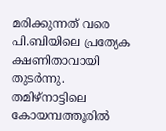മരിക്കുന്നത് വരെ പി.ബിയിലെ പ്രത്യേക ക്ഷണിതാവായി തുടര്‍ന്നു. തമിഴ്‌നാട്ടിലെ കോയമ്പത്തൂരില്‍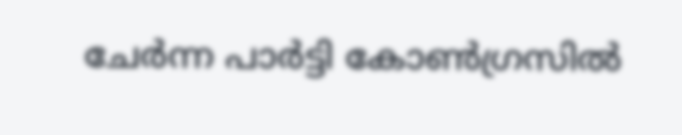ചേര്‍ന്ന പാര്‍ട്ടി കോണ്‍ഗ്രസില്‍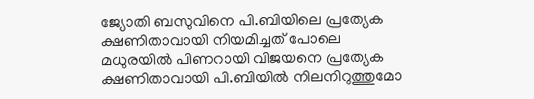ജ്യോതി ബസുവിനെ പി.ബിയിലെ പ്രത്യേക ക്ഷണിതാവായി നിയമിച്ചത് പോലെ മധുരയില്‍ പിണറായി വിജയനെ പ്രത്യേക ക്ഷണിതാവായി പി.ബിയില്‍ നിലനിറുത്തുമോ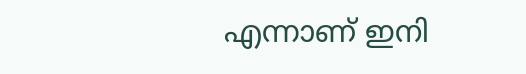എന്നാണ് ഇനി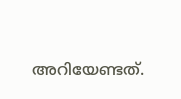അറിയേണ്ടത്.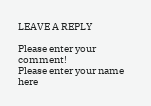LEAVE A REPLY

Please enter your comment!
Please enter your name here